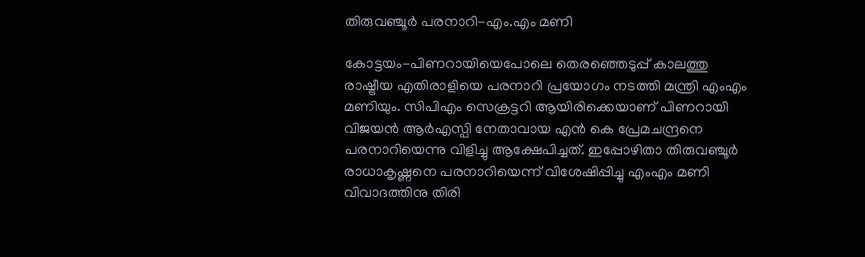തിരുവഞ്ചൂര്‍ പരനാറി-എം.എം മണി

കോട്ടയം-പിണറായിയെപോലെ തെരഞ്ഞെടുപ്പ് കാലത്തു രാഷ്ട്രീയ എതിരാളിയെ പരനാറി പ്രയോഗം നടത്തി മന്ത്രി എംഎം മണിയും. സിപിഎം സെക്രട്ടറി ആയിരിക്കെയാണ് പിണറായി വിജയന്‍ ആര്‍എസ്പി നേതാവായ എന്‍ കെ പ്രേമചന്ദ്രനെ പരനാറിയെന്നു വിളിച്ചു ആക്ഷേപിച്ചത്. ഇപ്പോഴിതാ തിരുവഞ്ചൂര്‍ രാധാകൃഷ്ണനെ പരനാറിയെന്ന് വിശേഷിപ്പിച്ചു എംഎം മണി വിവാദത്തിനു തിരി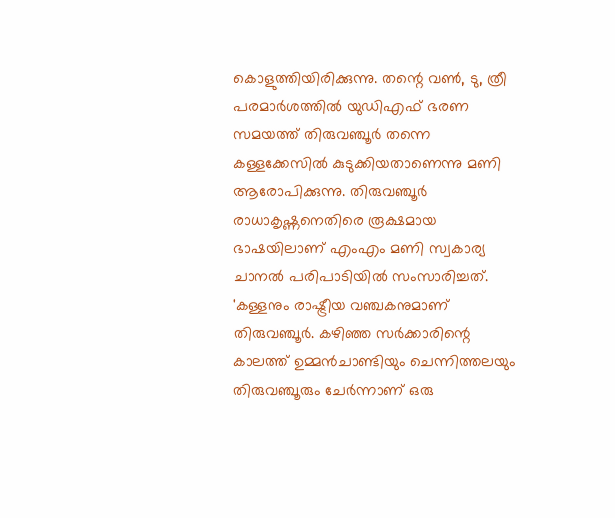കൊളുത്തിയിരിക്കുന്നു. തന്റെ വണ്‍, ടു, ത്രീ പരമാര്‍ശത്തില്‍ യുഡിഎഫ് ഭരണ സമയത്ത് തിരുവഞ്ചൂര്‍ തന്നെ കള്ളക്കേസില്‍ കുടുക്കിയതാണെന്നു മണി ആരോപിക്കുന്നു. തിരുവഞ്ചൂര്‍ രാധാകൃഷ്ണനെതിരെ രൂക്ഷമായ ഭാഷയിലാണ് എംഎം മണി സ്വകാര്യ ചാനല്‍ പരിപാടിയില്‍ സംസാരിച്ചത്.
'കള്ളനും രാഷ്ട്രീയ വഞ്ചകനുമാണ് തിരുവഞ്ചൂര്‍. കഴിഞ്ഞ സര്‍ക്കാരിന്റെ കാലത്ത് ഉമ്മന്‍ചാണ്ടിയും ചെന്നിത്തലയും തിരുവഞ്ചൂരും ചേര്‍ന്നാണ് ഒരു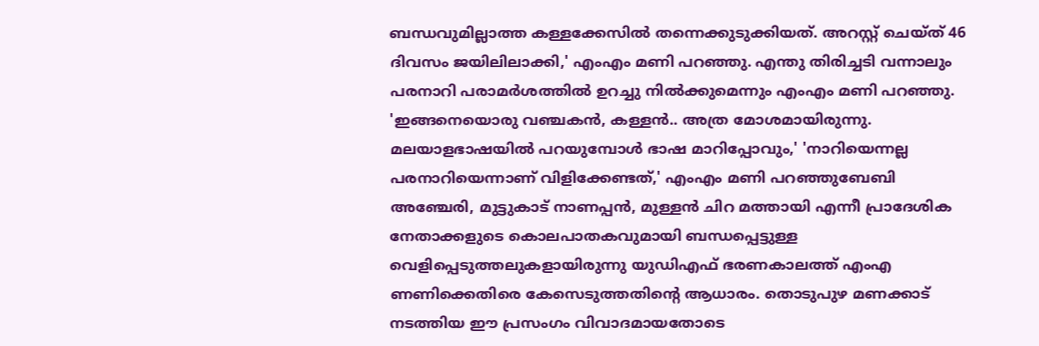ബന്ധവുമില്ലാത്ത കള്ളക്കേസില്‍ തന്നെക്കുടുക്കിയത്. അറസ്റ്റ് ചെയ്ത് 46 ദിവസം ജയിലിലാക്കി,' എംഎം മണി പറഞ്ഞു. എന്തു തിരിച്ചടി വന്നാലും പരനാറി പരാമര്‍ശത്തില്‍ ഉറച്ചു നില്‍ക്കുമെന്നും എംഎം മണി പറഞ്ഞു.
'ഇങ്ങനെയൊരു വഞ്ചകന്‍, കള്ളന്‍.. അത്ര മോശമായിരുന്നു. മലയാളഭാഷയില്‍ പറയുമ്പോള്‍ ഭാഷ മാറിപ്പോവും,' 'നാറിയെന്നല്ല പരനാറിയെന്നാണ് വിളിക്കേണ്ടത്,' എംഎം മണി പറഞ്ഞുബേബി അഞ്ചേരി, മുട്ടുകാട് നാണപ്പന്‍, മുള്ളന്‍ ചിറ മത്തായി എന്നീ പ്രാദേശിക നേതാക്കളുടെ കൊലപാതകവുമായി ബന്ധപ്പെട്ടുള്ള വെളിപ്പെടുത്തലുകളായിരുന്നു യുഡിഎഫ് ഭരണകാലത്ത് എംഎ ണണിക്കെതിരെ കേസെടുത്തതിന്റെ ആധാരം. തൊടുപുഴ മണക്കാട് നടത്തിയ ഈ പ്രസംഗം വിവാദമായതോടെ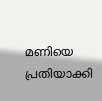മണിയെ പ്രതിയാക്കി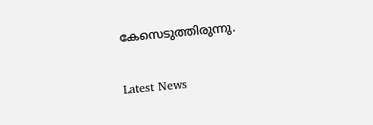കേസെടുത്തിരുന്നു.


Latest News